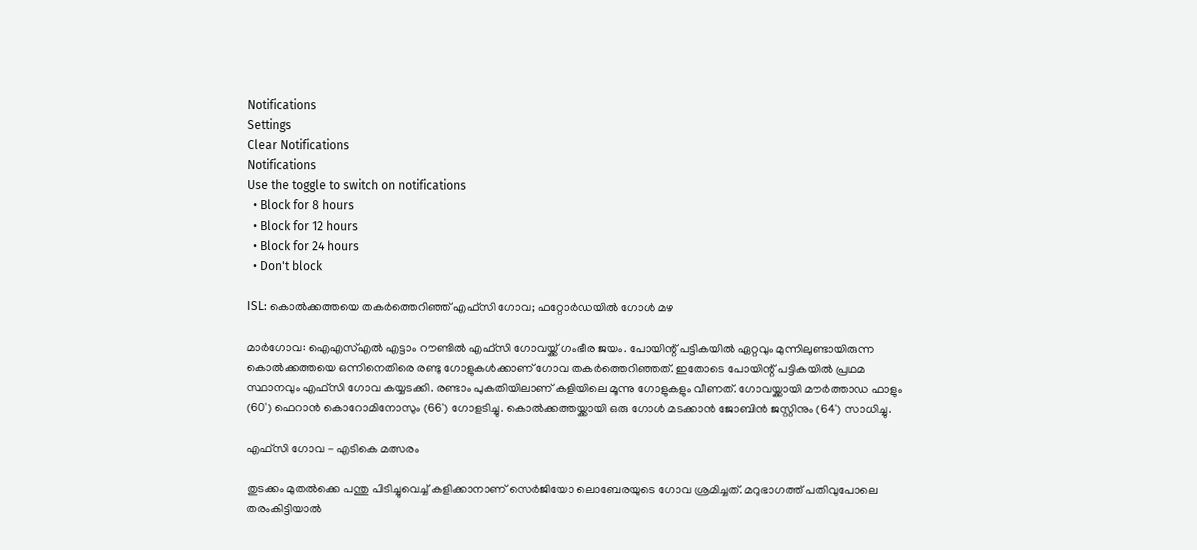Notifications
Settings
Clear Notifications
Notifications
Use the toggle to switch on notifications
  • Block for 8 hours
  • Block for 12 hours
  • Block for 24 hours
  • Don't block

ISL: കൊല്‍ക്കത്തയെ തകര്‍ത്തെറിഞ്ഞ് എഫ്‌സി ഗോവ; ഫറ്റോര്‍ഡയില്‍ ഗോള്‍ മഴ

മാര്‍ഗോവ: ഐഎസ്എല്‍ എട്ടാം റൗണ്ടില്‍ എഫ്‌സി ഗോവയ്ക്ക് ഗംഭീര ജയം. പോയിന്റ് പട്ടികയില്‍ ഏറ്റവും മുന്നിലുണ്ടായിരുന്ന കൊല്‍ക്കത്തയെ ഒന്നിനെതിരെ രണ്ടു ഗോളുകള്‍ക്കാണ് ഗോവ തകര്‍ത്തെറിഞ്ഞത്. ഇതോടെ പോയിന്റ് പട്ടികയില്‍ പ്രഥമ സ്ഥാനവും എഫ്‌സി ഗോവ കയ്യടക്കി. രണ്ടാം പുകതിയിലാണ് കളിയിലെ മൂന്നു ഗോളുകളും വീണത്. ഗോവയ്ക്കായി മൗര്‍ത്താഡ ഫാളും (60') ഫെറാന്‍ കൊറോമിനോസും (66') ഗോളടിച്ചു. കൊല്‍ക്കത്തയ്ക്കായി ഒരു ഗോള്‍ മടക്കാന്‍ ജോബിന്‍ ജസ്റ്റിനും (64') സാധിച്ചു.

എഫ്സി ഗോവ - എടികെ മത്സരം

തുടക്കം മുതല്‍ക്കെ പന്തു പിടിച്ചുവെച്ച് കളിക്കാനാണ് സെര്‍ജിയോ ലൊബേരയുടെ ഗോവ ശ്രമിച്ചത്. മറുഭാഗത്ത് പതിവുപോലെ തരംകിട്ടിയാല്‍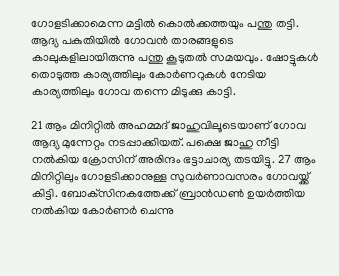ഗോളടിക്കാമെന്ന മട്ടില്‍ കൊല്‍ക്കത്തയും പന്തു തട്ടി. ആദ്യ പകുതിയില്‍ ഗോവന്‍ താരങ്ങളുടെ കാലുകളിലായിരുന്നു പന്തു കൂടുതല്‍ സമയവും. ഷോട്ടുകള്‍ തൊടുത്ത കാര്യത്തിലും കോര്‍ണറുകള്‍ നേടിയ കാര്യത്തിലും ഗോവ തന്നെ മിടുക്കു കാട്ടി.

21 ആം മിനിറ്റില്‍ അഹമ്മദ് ജാഹുവിലൂടെയാണ് ഗോവ ആദ്യ മുന്നേറ്റം നടപ്പാക്കിയത്. പക്ഷെ ജാഹു നീട്ടി നല്‍കിയ ക്രോസിന് അരിന്ദം ഭട്ടാചാര്യ തടയിട്ടു. 27 ആം മിനിറ്റിലും ഗോളടിക്കാനുള്ള സുവര്‍ണാവസരം ഗോവയ്ക്ക് കിട്ടി. ബോക്‌സിനകത്തേക്ക് ബ്രാന്‍ഡണ്‍ ഉയര്‍ത്തിയ നല്‍കിയ കോര്‍ണര്‍ ചെന്നു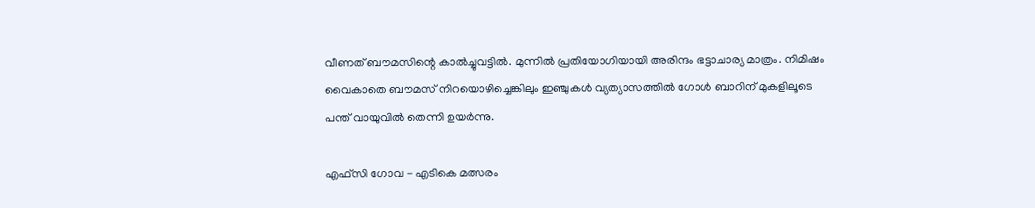വീണത് ബൗമസിന്റെ കാല്‍ച്ചുവട്ടില്‍. മുന്നില്‍ പ്രതിയോഗിയായി അരിന്ദം ഭട്ടാചാര്യ മാത്രം. നിമിഷം വൈകാതെ ബൗമസ് നിറയൊഴിച്ചെങ്കിലും ഇഞ്ചുകള്‍ വ്യത്യാസത്തില്‍ ഗോള്‍ ബാറിന് മുകളിലൂടെ പന്ത് വായുവില്‍ തെന്നി ഉയര്‍ന്നു.

എഫ്സി ഗോവ - എടികെ മത്സരം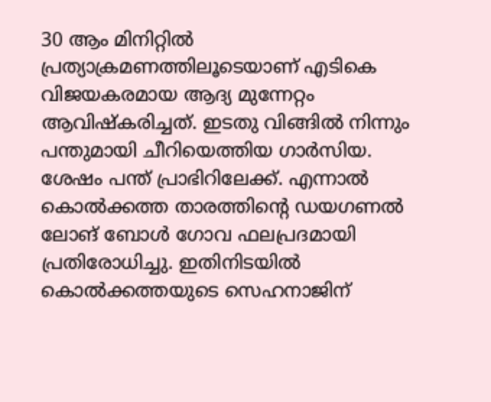30 ആം മിനിറ്റില്‍ പ്രത്യാക്രമണത്തിലൂടെയാണ് എടികെ വിജയകരമായ ആദ്യ മുന്നേറ്റം ആവിഷ്‌കരിച്ചത്. ഇടതു വിങ്ങില്‍ നിന്നും പന്തുമായി ചീറിയെത്തിയ ഗാര്‍സിയ. ശേഷം പന്ത് പ്രാഭിറിലേക്ക്. എന്നാല്‍ കൊല്‍ക്കത്ത താരത്തിന്റെ ഡയഗണല്‍ ലോങ് ബോള്‍ ഗോവ ഫലപ്രദമായി പ്രതിരോധിച്ചു. ഇതിനിടയില്‍ കൊല്‍ക്കത്തയുടെ സെഹനാജിന്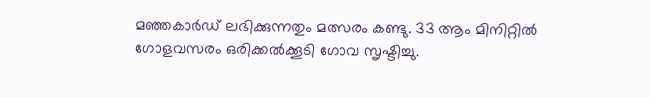മഞ്ഞകാര്‍ഡ് ലഭിക്കുന്നതും മത്സരം കണ്ടു. 33 ആം മിനിറ്റില്‍ ഗോളവസരം ഒരിക്കല്‍ക്കൂടി ഗോവ സൃഷ്ടിച്ചു.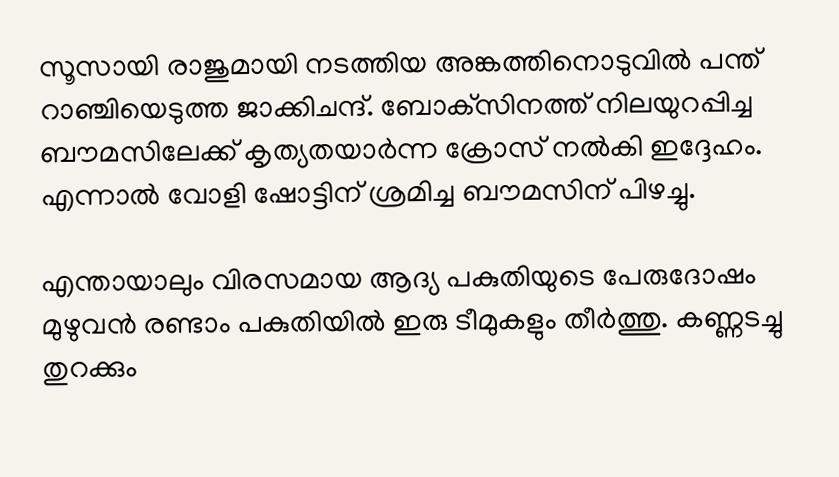സൂസായി രാജുമായി നടത്തിയ അങ്കത്തിനൊടുവില്‍ പന്ത് റാഞ്ചിയെടുത്ത ജാക്കിചന്ദ്. ബോക്‌സിനത്ത് നിലയുറപ്പിച്ച ബൗമസിലേക്ക് കൃത്യതയാര്‍ന്ന ക്രോസ് നല്‍കി ഇദ്ദേഹം. എന്നാല്‍ വോളി ഷോട്ടിന് ശ്രമിച്ച ബൗമസിന് പിഴച്ചു.

എന്തായാലും വിരസമായ ആദ്യ പകുതിയുടെ പേരുദോഷം മുഴുവന്‍ രണ്ടാം പകുതിയില്‍ ഇരു ടീമുകളും തീര്‍ത്തു. കണ്ണടച്ചു തുറക്കും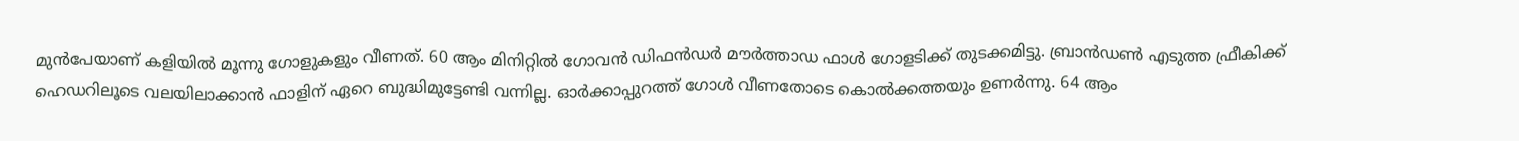മുന്‍പേയാണ് കളിയില്‍ മൂന്നു ഗോളുകളും വീണത്. 60 ആം മിനിറ്റില്‍ ഗോവന്‍ ഡിഫന്‍ഡര്‍ മൗര്‍ത്താഡ ഫാള്‍ ഗോളടിക്ക് തുടക്കമിട്ടു. ബ്രാന്‍ഡണ്‍ എടുത്ത ഫ്രീകിക്ക് ഹെഡറിലൂടെ വലയിലാക്കാന്‍ ഫാളിന് ഏറെ ബുദ്ധിമുട്ടേണ്ടി വന്നില്ല. ഓര്‍ക്കാപ്പുറത്ത് ഗോള്‍ വീണതോടെ കൊല്‍ക്കത്തയും ഉണര്‍ന്നു. 64 ആം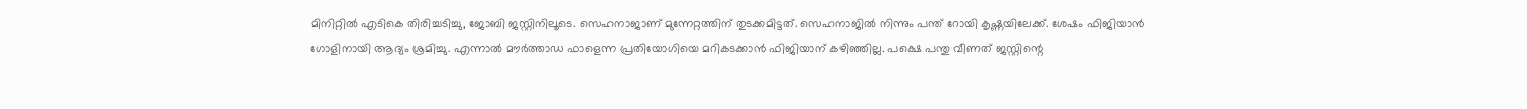മിനിറ്റില്‍ എടികെ തിരിച്ചടിച്ചു, ജോബി ജസ്റ്റിനിലൂടെ. സെഹനാജാണ് മുന്നേറ്റത്തിന് തുടക്കമിട്ടത്. സെഹനാജില്‍ നിന്നും പന്ത് റോയി കൃഷ്ണയിലേക്ക്. ശേഷം ഫിജിയാന്‍ ഗോളിനായി ആദ്യം ശ്രമിച്ചു. എന്നാല്‍ മൗര്‍ത്താഡ ഫാളെന്ന പ്രതിയോഗിയെ മറികടക്കാന്‍ ഫിജിയാന് കഴിഞ്ഞില്ല. പക്ഷെ പന്തു വീണത് ജസ്റ്റിന്റെ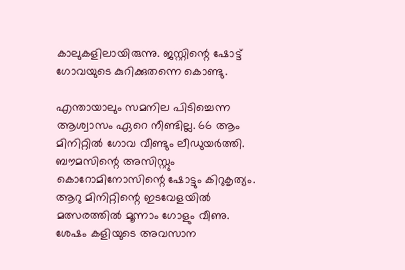കാലുകളിലായിരുന്നു. ജസ്റ്റിന്റെ ഷോട്ട് ഗോവയുടെ കുറിക്കുതന്നെ കൊണ്ടു.

എന്തായാലും സമനില പിടിച്ചെന്ന ആശ്വാസം ഏറെ നീണ്ടില്ല. 66 ആം മിനിറ്റില്‍ ഗോവ വീണ്ടും ലീഡുയര്‍ത്തി. ബൗമസിന്റെ അസിസ്റ്റും കൊറോമിനോസിന്റെ ഷോട്ടും കിറുകൃത്യം. ആറു മിനിറ്റിന്റെ ഇടവേളയില്‍ മത്സരത്തില്‍ മൂന്നാം ഗോളും വീണു. ശേഷം കളിയുടെ അവസാന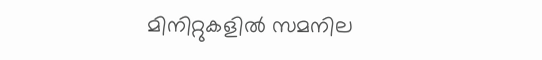മിനിറ്റുകളില്‍ സമനില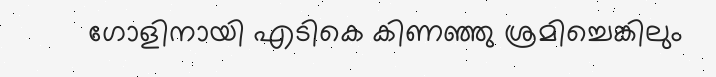ഗോളിനായി എടികെ കിണഞ്ഞു ശ്രമിച്ചെങ്കിലും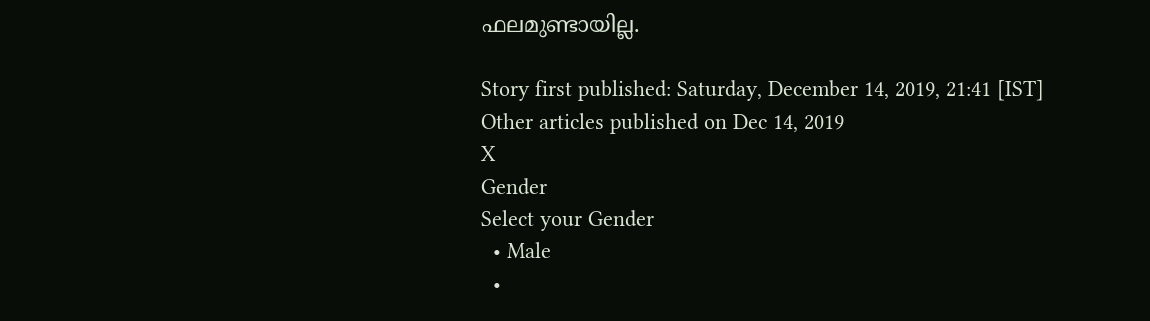ഫലമുണ്ടായില്ല.

Story first published: Saturday, December 14, 2019, 21:41 [IST]
Other articles published on Dec 14, 2019
X
Gender
Select your Gender
  • Male
  •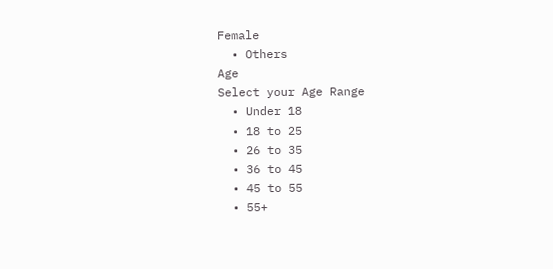Female
  • Others
Age
Select your Age Range
  • Under 18
  • 18 to 25
  • 26 to 35
  • 36 to 45
  • 45 to 55
  • 55+